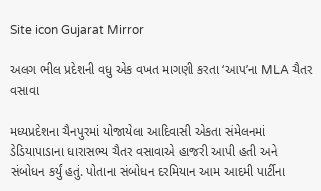Site icon Gujarat Mirror

અલગ ભીલ પ્રદેશની વધુ એક વખત માગણી કરતા ‘આપ’ના MLA ચૈતર વસાવા

મધ્યપ્રદેશના ચૈનપુરમાં યોજાયેલા આદિવાસી એકતા સંમેલનમાં ડેડિયાપાડાના ધારાસભ્ય ચૈતર વસાવાએ હાજરી આપી હતી અને સંબોધન કર્યું હતું. પોતાના સંબોધન દરમિયાન આમ આદમી પાર્ટીના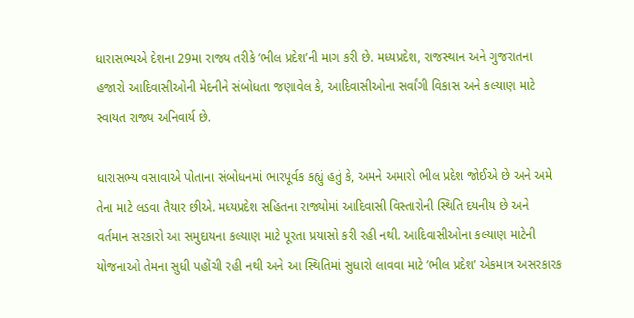ધારાસભ્યએ દેશના 29મા રાજ્ય તરીકે ’ભીલ પ્રદેશ’ની માગ કરી છે. મધ્યપ્રદેશ, રાજસ્થાન અને ગુજરાતના હજારો આદિવાસીઓની મેદનીને સંબોધતા જણાવેલ કે, આદિવાસીઓના સર્વાંગી વિકાસ અને કલ્યાણ માટે સ્વાયત રાજ્ય અનિવાર્ય છે.

ધારાસભ્ય વસાવાએ પોતાના સંબોધનમાં ભારપૂર્વક કહ્યું હતું કે, અમને અમારો ભીલ પ્રદેશ જોઈએ છે અને અમે તેના માટે લડવા તૈયાર છીએ. મધ્યપ્રદેશ સહિતના રાજ્યોમાં આદિવાસી વિસ્તારોની સ્થિતિ દયનીય છે અને વર્તમાન સરકારો આ સમુદાયના કલ્યાણ માટે પૂરતા પ્રયાસો કરી રહી નથી. આદિવાસીઓના કલ્યાણ માટેની યોજનાઓ તેમના સુધી પહોંચી રહી નથી અને આ સ્થિતિમાં સુધારો લાવવા માટે ’ભીલ પ્રદેશ’ એકમાત્ર અસરકારક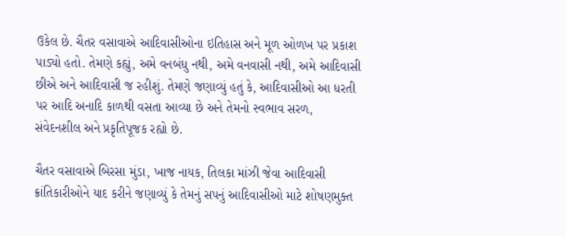ઉકેલ છે. ચૈતર વસાવાએ આદિવાસીઓના ઇતિહાસ અને મૂળ ઓળખ પર પ્રકાશ પાડ્યો હતો. તેમણે કહ્યું, અમે વનબંધુ નથી, અમે વનવાસી નથી, અમે આદિવાસી છીએ અને આદિવાસી જ રહીશું. તેમણે જણાવ્યું હતું કે, આદિવાસીઓ આ ધરતી પર આદિ અનાદિ કાળથી વસતા આવ્યા છે અને તેમનો સ્વભાવ સરળ, સંવેદનશીલ અને પ્રકૃતિપૂજક રહ્યો છે.

ચૈતર વસાવાએ બિરસા મુંડા, ખાજ નાયક, તિલકા માંઝી જેવા આદિવાસી ક્રાંતિકારીઓને યાદ કરીને જણાવ્યું કે તેમનું સપનું આદિવાસીઓ માટે શોષણમુક્ત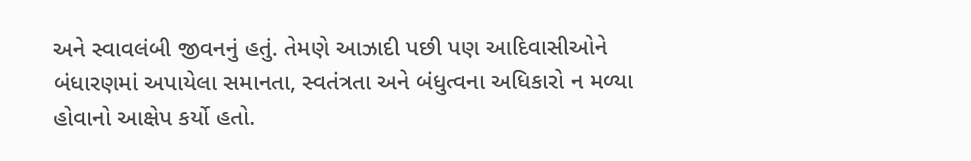અને સ્વાવલંબી જીવનનું હતું. તેમણે આઝાદી પછી પણ આદિવાસીઓને બંધારણમાં અપાયેલા સમાનતા, સ્વતંત્રતા અને બંધુત્વના અધિકારો ન મળ્યા હોવાનો આક્ષેપ કર્યો હતો.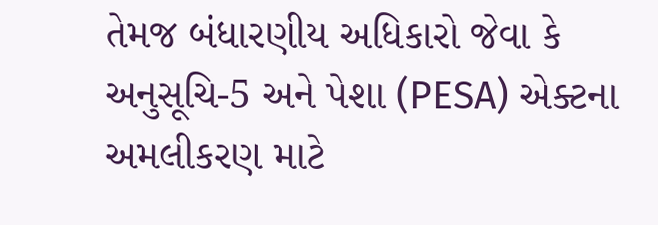તેમજ બંધારણીય અધિકારો જેવા કે અનુસૂચિ-5 અને પેશા (PESA) એક્ટના અમલીકરણ માટે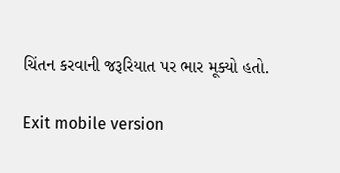ચિંતન કરવાની જરૂરિયાત પર ભાર મૂક્યો હતો.

Exit mobile version